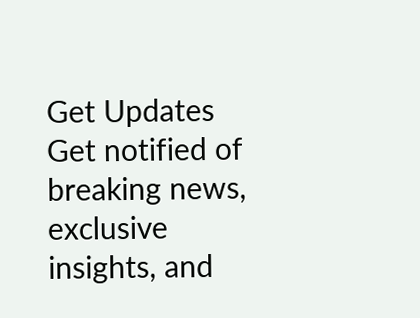Get Updates
Get notified of breaking news, exclusive insights, and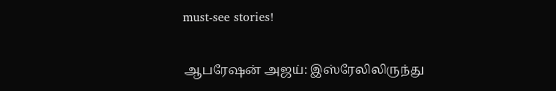must-see stories!

ஆபரேஷன் அஜய்: இஸ்ரேலிலிருந்து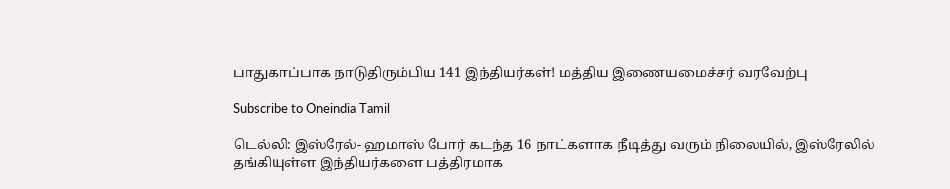பாதுகாப்பாக நாடுதிரும்பிய 141 இந்தியர்கள்! மத்திய இணையமைச்சர் வரவேற்பு

Subscribe to Oneindia Tamil

டெல்லி: இஸ்ரேல்- ஹமாஸ் போர் கடந்த 16 நாட்களாக நீடித்து வரும் நிலையில், இஸ்ரேலில் தங்கியுள்ள இந்தியர்களை பத்திரமாக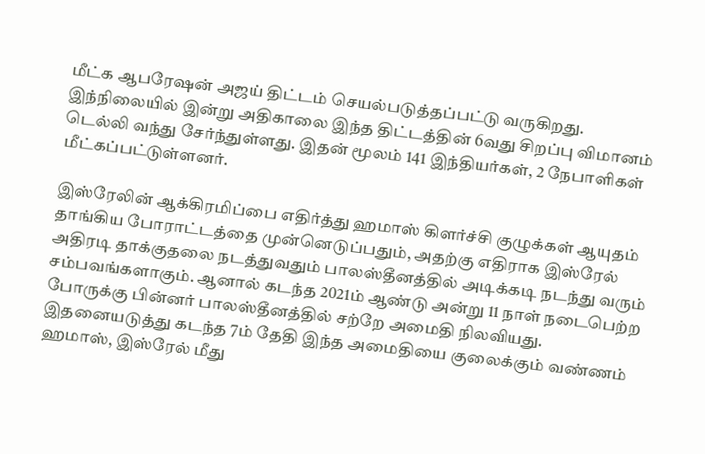மீட்க ஆபரேஷன் அஜய் திட்டம் செயல்படுத்தப்பட்டு வருகிறது. இந்நிலையில் இன்று அதிகாலை இந்த திட்டத்தின் 6வது சிறப்பு விமானம் டெல்லி வந்து சேர்ந்துள்ளது. இதன் மூலம் 141 இந்தியர்கள், 2 நேபாளிகள் மீட்கப்பட்டுள்ளனர்.

இஸ்ரேலின் ஆக்கிரமிப்பை எதிர்த்து ஹமாஸ் கிளர்ச்சி குழுக்கள் ஆயுதம் தாங்கிய போராட்டத்தை முன்னெடுப்பதும், அதற்கு எதிராக இஸ்ரேல் அதிரடி தாக்குதலை நடத்துவதும் பாலஸ்தீனத்தில் அடிக்கடி நடந்து வரும் சம்பவங்களாகும். ஆனால் கடந்த 2021ம் ஆண்டு அன்று 11 நாள் நடைபெற்ற போருக்கு பின்னர் பாலஸ்தீனத்தில் சற்றே அமைதி நிலவியது. இதனையடுத்து கடந்த 7ம் தேதி இந்த அமைதியை குலைக்கும் வண்ணம் ஹமாஸ், இஸ்ரேல் மீது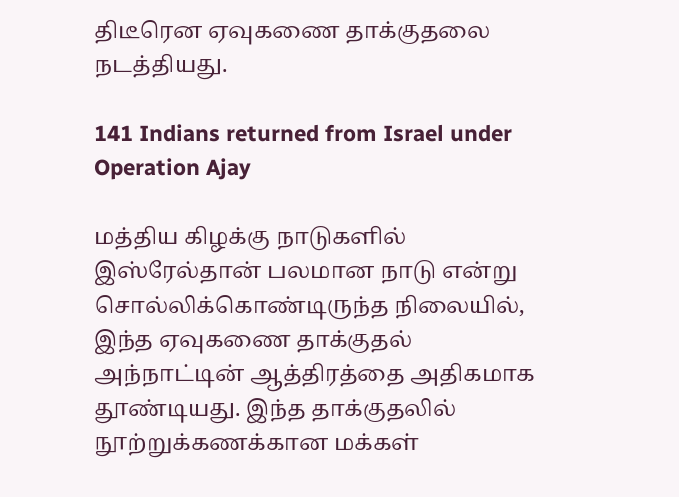திடீரென ஏவுகணை தாக்குதலை நடத்தியது.

141 Indians returned from Israel under Operation Ajay

மத்திய கிழக்கு நாடுகளில் இஸ்ரேல்தான் பலமான நாடு என்று சொல்லிக்கொண்டிருந்த நிலையில், இந்த ஏவுகணை தாக்குதல் அந்நாட்டின் ஆத்திரத்தை அதிகமாக தூண்டியது. இந்த தாக்குதலில் நூற்றுக்கணக்கான மக்கள்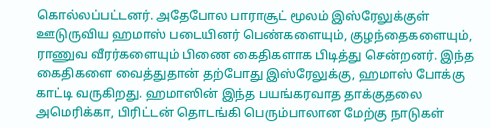கொல்லப்பட்டனர். அதேபோல பாராசூட் மூலம் இஸ்ரேலுக்குள் ஊடுருவிய ஹமாஸ் படையினர் பெண்களையும், குழந்தைகளையும், ராணுவ வீரர்களையும் பிணை கைதிகளாக பிடித்து சென்றனர். இந்த கைதிகளை வைத்துதான் தற்போது இஸ்ரேலுக்கு, ஹமாஸ் போக்கு காட்டி வருகிறது. ஹமாஸின் இந்த பயங்கரவாத தாக்குதலை அமெரிக்கா, பிரிட்டன் தொடங்கி பெரும்பாலான மேற்கு நாடுகள்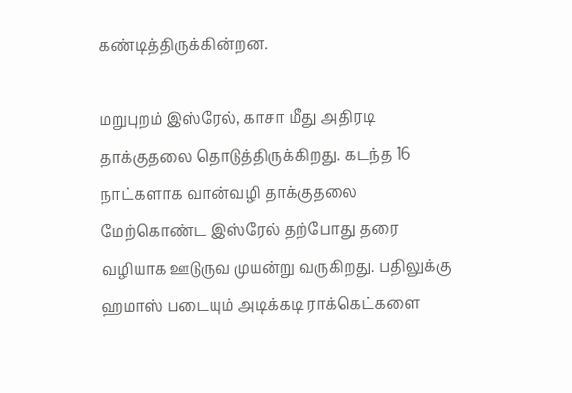கண்டித்திருக்கின்றன.

மறுபுறம் இஸ்ரேல், காசா மீது அதிரடி தாக்குதலை தொடுத்திருக்கிறது. கடந்த 16 நாட்களாக வான்வழி தாக்குதலை மேற்கொண்ட இஸ்ரேல் தற்போது தரை வழியாக ஊடுருவ முயன்று வருகிறது. பதிலுக்கு ஹமாஸ் படையும் அடிக்கடி ராக்கெட்களை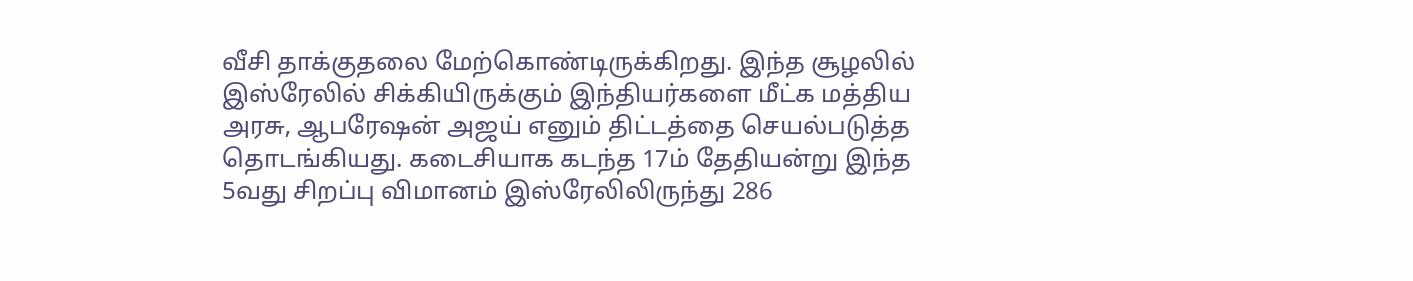வீசி தாக்குதலை மேற்கொண்டிருக்கிறது. இந்த சூழலில் இஸ்ரேலில் சிக்கியிருக்கும் இந்தியர்களை மீட்க மத்திய அரசு, ஆபரேஷன் அஜய் எனும் திட்டத்தை செயல்படுத்த தொடங்கியது. கடைசியாக கடந்த 17ம் தேதியன்று இந்த 5வது சிறப்பு விமானம் இஸ்ரேலிலிருந்து 286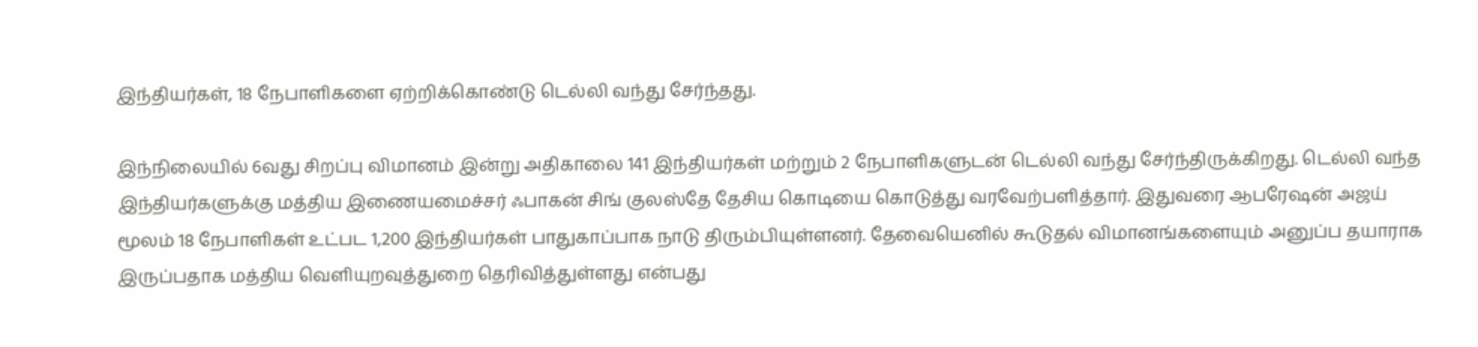இந்தியர்கள், 18 நேபாளிகளை ஏற்றிக்கொண்டு டெல்லி வந்து சேர்ந்தது.

இந்நிலையில் 6வது சிறப்பு விமானம் இன்று அதிகாலை 141 இந்தியர்கள் மற்றும் 2 நேபாளிகளுடன் டெல்லி வந்து சேர்ந்திருக்கிறது. டெல்லி வந்த இந்தியர்களுக்கு மத்திய இணையமைச்சர் ஃபாகன் சிங் குலஸ்தே தேசிய கொடியை கொடுத்து வரவேற்பளித்தார். இதுவரை ஆபரேஷன் அஜய் மூலம் 18 நேபாளிகள் உட்பட 1,200 இந்தியர்கள் பாதுகாப்பாக நாடு திரும்பியுள்ளனர். தேவையெனில் கூடுதல் விமானங்களையும் அனுப்ப தயாராக இருப்பதாக மத்திய வெளியுறவுத்துறை தெரிவித்துள்ளது என்பது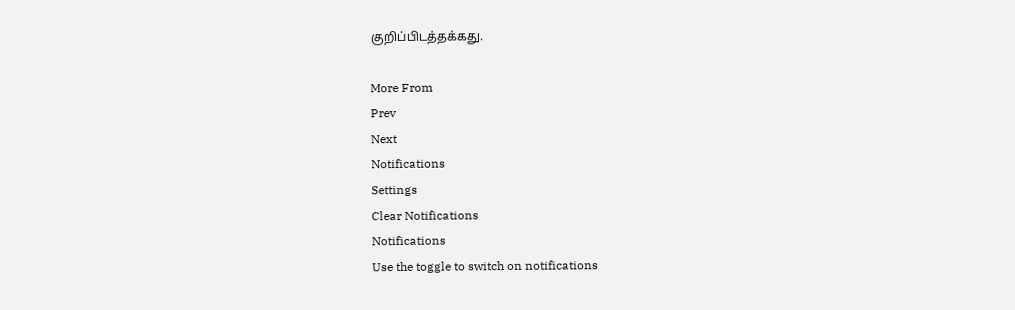குறிப்பிடத்தக்கது.

More From
Prev
Next
Notifications
Settings
Clear Notifications
Notifications
Use the toggle to switch on notifications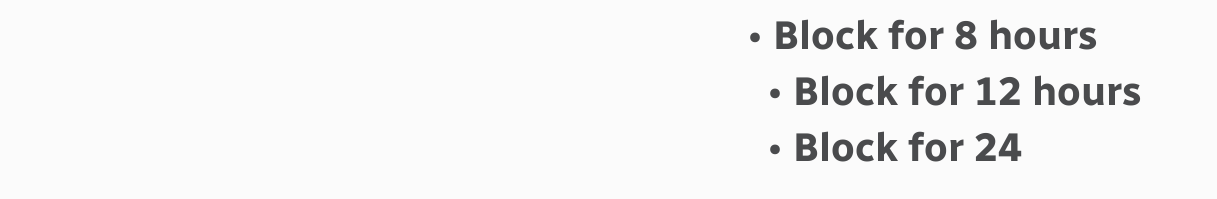• Block for 8 hours
  • Block for 12 hours
  • Block for 24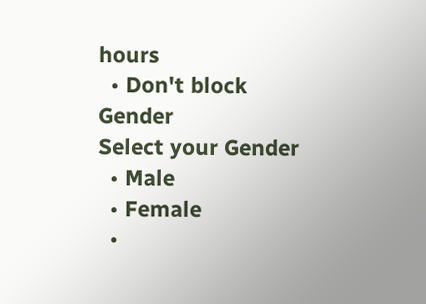hours
  • Don't block
Gender
Select your Gender
  • Male
  • Female
  •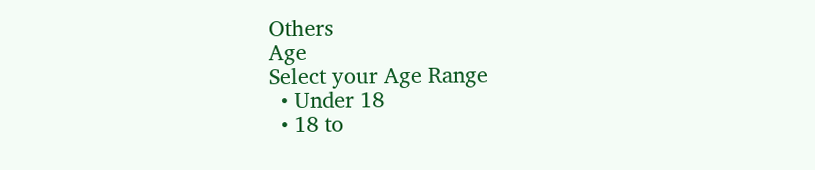Others
Age
Select your Age Range
  • Under 18
  • 18 to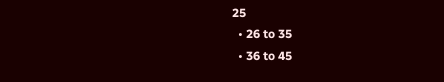25
  • 26 to 35
  • 36 to 45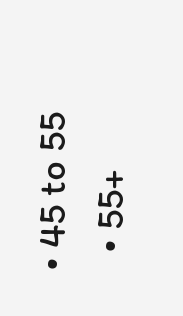• 45 to 55
  • 55+